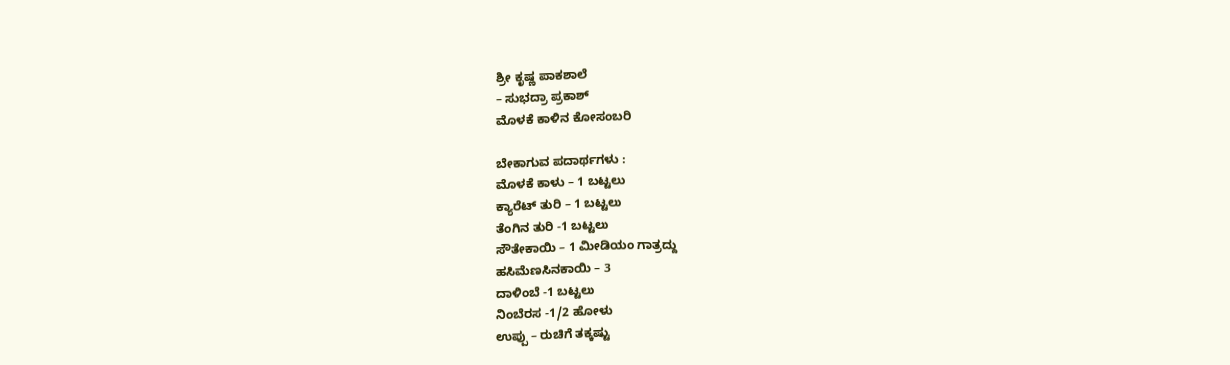ಶ್ರೀ ಕೃಷ್ಣ ಪಾಕಶಾಲೆ
– ಸುಭದ್ರಾ ಪ್ರಕಾಶ್
ಮೊಳಕೆ ಕಾಳಿನ ಕೋಸಂಬರಿ

ಬೇಕಾಗುವ ಪದಾರ್ಥಗಳು :
ಮೊಳಕೆ ಕಾಳು – 1 ಬಟ್ಟಲು
ಕ್ಯಾರೆಟ್ ತುರಿ – 1 ಬಟ್ಟಲು
ತೆಂಗಿನ ತುರಿ -1 ಬಟ್ಟಲು
ಸೌತೇಕಾಯಿ – 1 ಮೀಡಿಯಂ ಗಾತ್ರದ್ದು
ಹಸಿಮೆಣಸಿನಕಾಯಿ – 3
ದಾಳಿಂಬೆ -1 ಬಟ್ಟಲು
ನಿಂಬೆರಸ -1/2 ಹೋಳು
ಉಪ್ಪು – ರುಚಿಗೆ ತಕ್ಕಷ್ಟು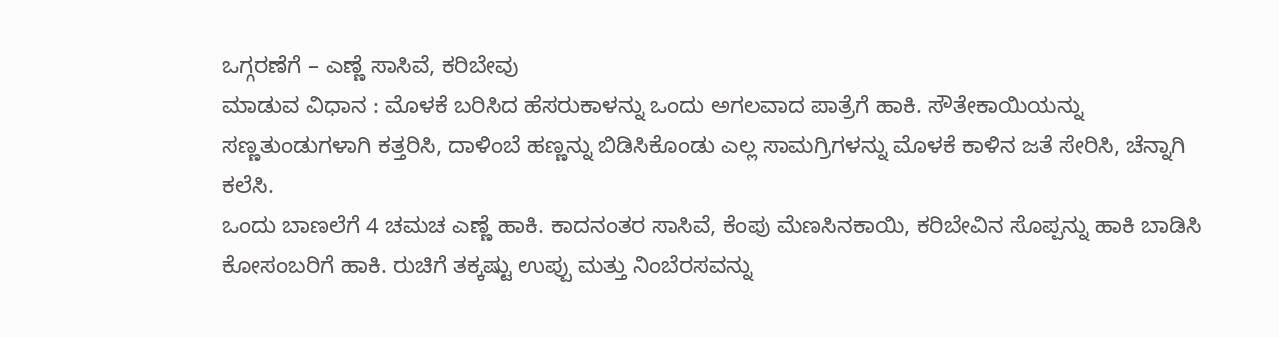ಒಗ್ಗರಣೆಗೆ – ಎಣ್ಣೆ ಸಾಸಿವೆ, ಕರಿಬೇವು
ಮಾಡುವ ವಿಧಾನ : ಮೊಳಕೆ ಬರಿಸಿದ ಹೆಸರುಕಾಳನ್ನು ಒಂದು ಅಗಲವಾದ ಪಾತ್ರೆಗೆ ಹಾಕಿ. ಸೌತೇಕಾಯಿಯನ್ನು ಸಣ್ಣತುಂಡುಗಳಾಗಿ ಕತ್ತರಿಸಿ, ದಾಳಿಂಬೆ ಹಣ್ಣನ್ನು ಬಿಡಿಸಿಕೊಂಡು ಎಲ್ಲ ಸಾಮಗ್ರಿಗಳನ್ನು ಮೊಳಕೆ ಕಾಳಿನ ಜತೆ ಸೇರಿಸಿ, ಚೆನ್ನಾಗಿ ಕಲೆಸಿ.
ಒಂದು ಬಾಣಲೆಗೆ 4 ಚಮಚ ಎಣ್ಣೆ ಹಾಕಿ. ಕಾದನಂತರ ಸಾಸಿವೆ, ಕೆಂಪು ಮೆಣಸಿನಕಾಯಿ, ಕರಿಬೇವಿನ ಸೊಪ್ಪನ್ನು ಹಾಕಿ ಬಾಡಿಸಿ ಕೋಸಂಬರಿಗೆ ಹಾಕಿ. ರುಚಿಗೆ ತಕ್ಕಷ್ಟು ಉಪ್ಪು ಮತ್ತು ನಿಂಬೆರಸವನ್ನು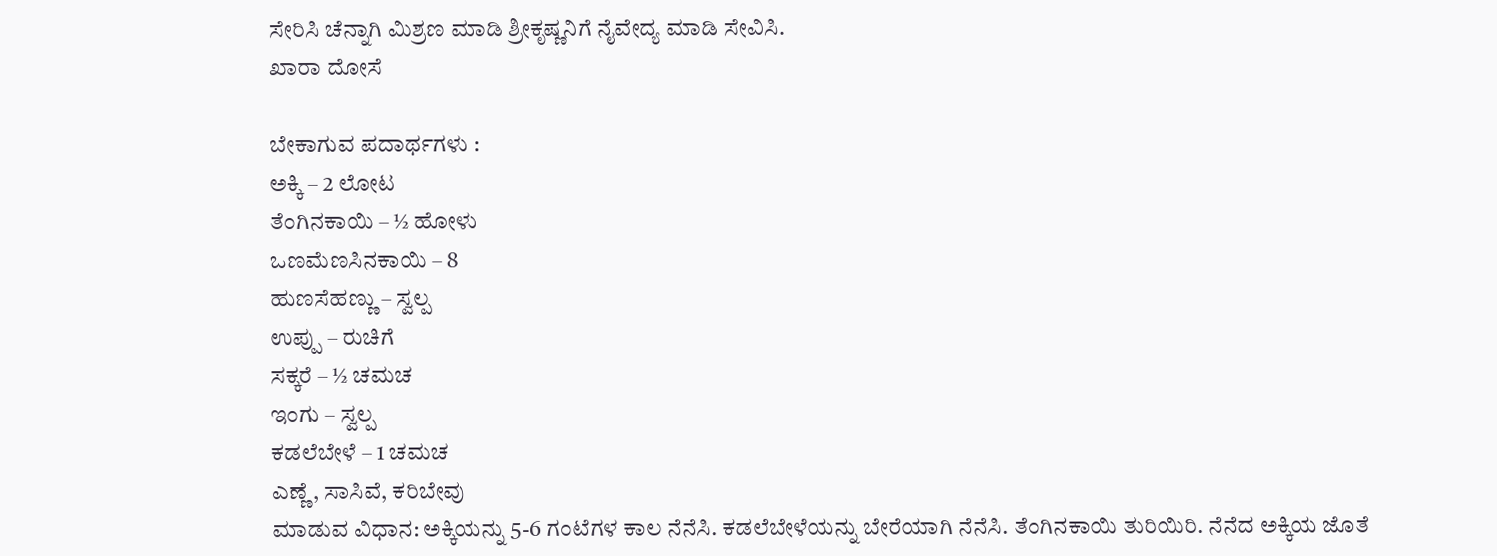ಸೇರಿಸಿ ಚೆನ್ನಾಗಿ ಮಿಶ್ರಣ ಮಾಡಿ ಶ್ರೀಕೃಷ್ಣನಿಗೆ ನೈವೇದ್ಯ ಮಾಡಿ ಸೇವಿಸಿ.
ಖಾರಾ ದೋಸೆ

ಬೇಕಾಗುವ ಪದಾರ್ಥಗಳು :
ಅಕ್ಕಿ – 2 ಲೋಟ
ತೆಂಗಿನಕಾಯಿ – ½ ಹೋಳು
ಒಣಮೆಣಸಿನಕಾಯಿ – 8
ಹುಣಸೆಹಣ್ಣು – ಸ್ವಲ್ಪ
ಉಪ್ಪು – ರುಚಿಗೆ
ಸಕ್ಕರೆ – ½ ಚಮಚ
ಇಂಗು – ಸ್ವಲ್ಪ
ಕಡಲೆಬೇಳೆ – 1 ಚಮಚ
ಎಣ್ಣೆ, ಸಾಸಿವೆ, ಕರಿಬೇವು
ಮಾಡುವ ವಿಧಾನ: ಅಕ್ಕಿಯನ್ನು 5-6 ಗಂಟೆಗಳ ಕಾಲ ನೆನೆಸಿ. ಕಡಲೆಬೇಳೆಯನ್ನು ಬೇರೆಯಾಗಿ ನೆನೆಸಿ. ತೆಂಗಿನಕಾಯಿ ತುರಿಯಿರಿ. ನೆನೆದ ಅಕ್ಕಿಯ ಜೊತೆ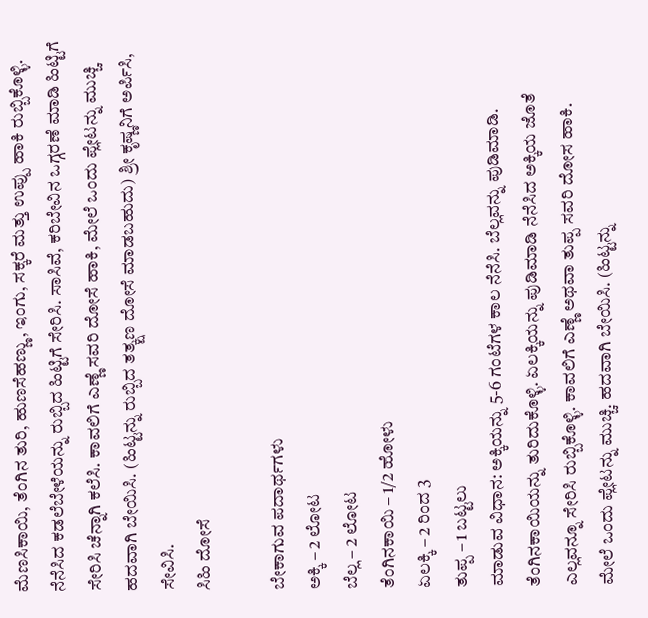ಮೆಣಸಿಕಾಯಿ, ತೆಂಗಿನ ತುರಿ, ಹುಣಸೆಹಣ್ಣು, ಇಂಗು, ಸಕ್ಕರೆ ಮತ್ತು ಉಪ್ಪು ಹಾಕಿ ರುಬ್ಬಿಕೊಳ್ಳಿ.
ನೆನೆಸಿದ ಕಡಲೆಬೇಳೆಯನ್ನು ರುಬ್ಬಿದ ಹಿಟ್ಟಿಗೆ ಸೇರಿಸಿ. ಸಾಸಿವೆ, ಕರಿಬೇವಿನ ಒಗ್ಗರಣೆ ಮಾಡಿ ಹಿಟ್ಟಿಗೆ ಸೇರಿಸಿ ಚೆನ್ನಾಗಿ ಕಲೆಸಿ. ಕಾವಲಿಗೆ ಎಣ್ಣೆ ಸವರಿ ದೋಸೆ ಹಾಕಿ, ಮೇಲೆ ಒಂದು ಪ್ಲೇಟನ್ನು ಮುಚ್ಚಿ ಹದವಾಗಿ ಬೇಯಿಸಿ. (ಹಿಟ್ಟನ್ನು ರುಬ್ಬಿದ ತತ್ಕ್ಷಣ ದೋಸೆ ಮಾಡಬಹುದು) ಶ್ರೀ ಕೃಷ್ಣನಿಗೆ ಅರ್ಪಿಸಿ, ಸೇವಿಸಿ.
ಸಿಹಿ ದೋಸೆ

ಬೇಕಾಗುವ ಪದಾರ್ಥಗಳು
ಅಕ್ಕಿ – 2 ಲೋಟ
ಬೆಲ್ಲ – 2 ಲೋಟ
ತೆಂಗಿನಕಾಯಿ – 1/2 ಹೋಳು
ಏಲಕ್ಕಿ – 2 ರಿಂದ 3
ತುಪ್ಪ – 1 ಬಟ್ಟಲು
ಮಾಡುವ ವಿಧಾನ: ಅಕ್ಕಿಯನ್ನು 5-6 ಗಂಟೆಗಳ ಕಾಲ ನೆನೆಸಿ. ಬೆಲ್ಲವನ್ನು ಪುಡಿಮಾಡಿ. ತೆಂಗಿನಕಾಯಿಯನ್ನು ತುರಿದುಕೊಳ್ಳಿ. ಏಲಕ್ಕಿಯನ್ನು ಪುಡಿಮಾಡಿ ನೆನೆಸಿದ ಅಕ್ಕಿಯ ಜೊತೆ ಎಲ್ಲವನ್ನೂ ಸೇರಿಸಿ ರುಬ್ಬಿಕೊಳ್ಳಿ. ಕಾವಲಿಗೆ ಎಣ್ಣೆ ಅಥವಾ ತುಪ್ಪ ಸವರಿ ದೋಸ ಹಾಕಿ.
ಮೇಲೆ ಒಂದು ಪ್ಲೇಟನ್ನು ಮುಚ್ಚಿ. ಹದವಾಗಿ ಬೇಯಿಸಿ. (ಹಿಟ್ಟನ್ನು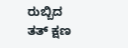ರುಬ್ಬಿದ ತತ್ ಕ್ಷಣ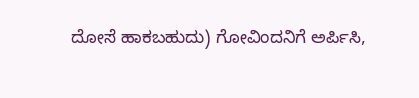ದೋಸೆ ಹಾಕಬಹುದು) ಗೋವಿಂದನಿಗೆ ಅರ್ಪಿಸಿ,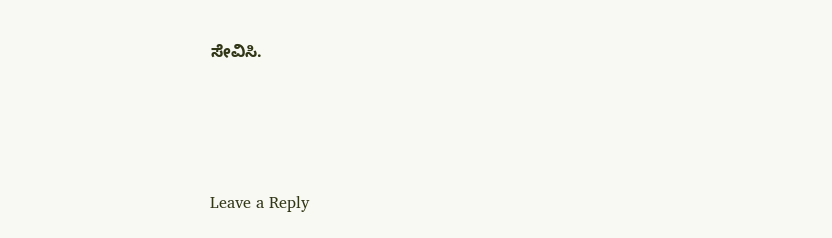ಸೇವಿಸಿ.






Leave a Reply